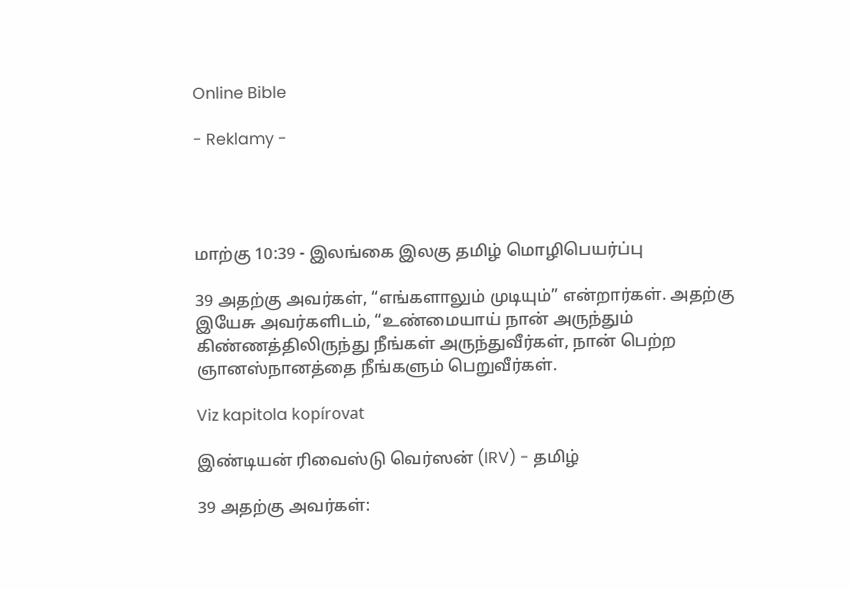Online Bible

- Reklamy -




மாற்கு 10:39 - இலங்கை இலகு தமிழ் மொழிபெயர்ப்பு

39 அதற்கு அவர்கள், “எங்களாலும் முடியும்” என்றார்கள். அதற்கு இயேசு அவர்களிடம், “உண்மையாய் நான் அருந்தும் கிண்ணத்திலிருந்து நீங்கள் அருந்துவீர்கள், நான் பெற்ற ஞானஸ்நானத்தை நீங்களும் பெறுவீர்கள்.

Viz kapitola kopírovat

இண்டியன் ரிவைஸ்டு வெர்ஸன் (IRV) - தமிழ்

39 அதற்கு அவர்கள்: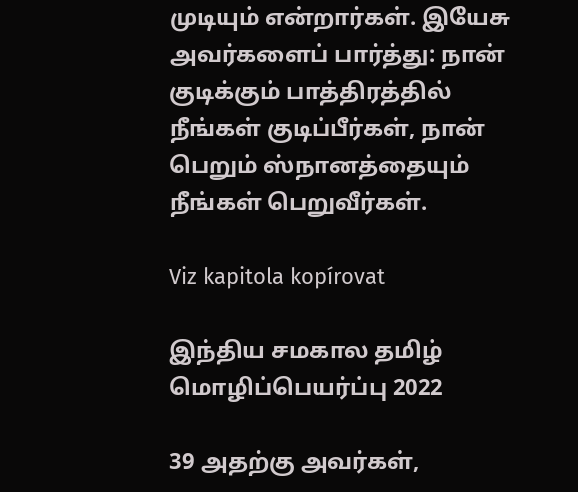முடியும் என்றார்கள். இயேசு அவர்களைப் பார்த்து: நான் குடிக்கும் பாத்திரத்தில் நீங்கள் குடிப்பீர்கள், நான் பெறும் ஸ்நானத்தையும் நீங்கள் பெறுவீர்கள்.

Viz kapitola kopírovat

இந்திய சமகால தமிழ் மொழிப்பெயர்ப்பு 2022

39 அதற்கு அவர்கள்,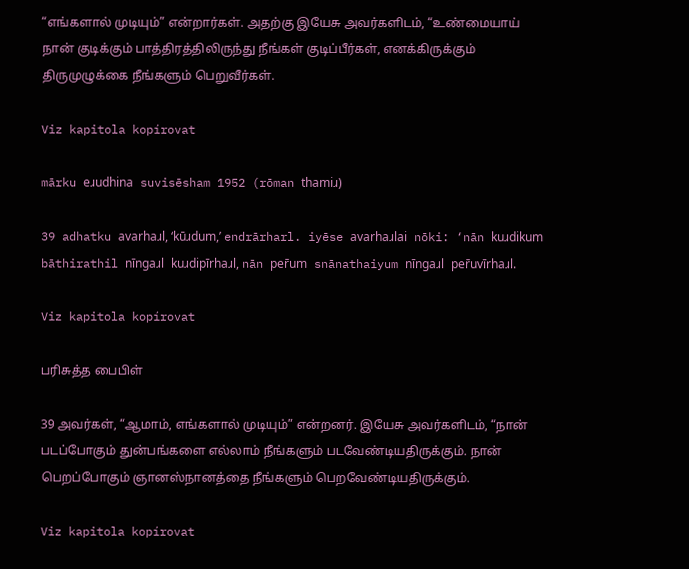“எங்களால் முடியும்” என்றார்கள். அதற்கு இயேசு அவர்களிடம், “உண்மையாய் நான் குடிக்கும் பாத்திரத்திலிருந்து நீங்கள் குடிப்பீர்கள், எனக்கிருக்கும் திருமுழுக்கை நீங்களும் பெறுவீர்கள்.

Viz kapitola kopírovat

mārku eɹudhina suvisēsham 1952 (rōman thamiɹ)

39 adhatku avarhaɹl, ‘kūɹdum,’ endrārharl. iyēse avarhaɹlai nōki: ‘nān kuɹdikum bāthirathil nīngaɹl kuɹdipīrhaɹl, nān per̄um snānathaiyum nīngaɹl per̄uvīrhaɹl.

Viz kapitola kopírovat

பரிசுத்த பைபிள்

39 அவர்கள், “ஆமாம், எங்களால் முடியும்” என்றனர். இயேசு அவர்களிடம், “நான் படப்போகும் துன்பங்களை எல்லாம் நீங்களும் படவேண்டியதிருக்கும். நான் பெறப்போகும் ஞானஸ்நானத்தை நீங்களும் பெறவேண்டியதிருக்கும்.

Viz kapitola kopírovat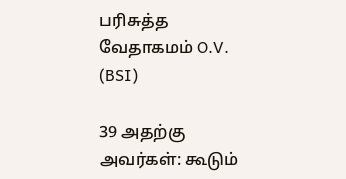பரிசுத்த வேதாகமம் O.V. (BSI)

39 அதற்கு அவர்கள்: கூடும்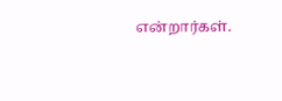என்றார்கள்.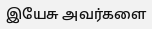இயேசு அவர்களை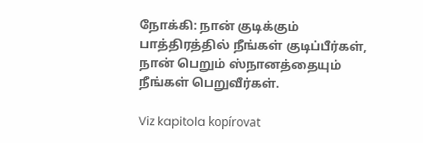நோக்கி: நான் குடிக்கும் பாத்திரத்தில் நீங்கள் குடிப்பீர்கள், நான் பெறும் ஸ்நானத்தையும் நீங்கள் பெறுவீர்கள்.

Viz kapitola kopírovat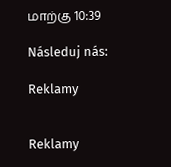மாற்கு 10:39

Následuj nás:

Reklamy


Reklamy